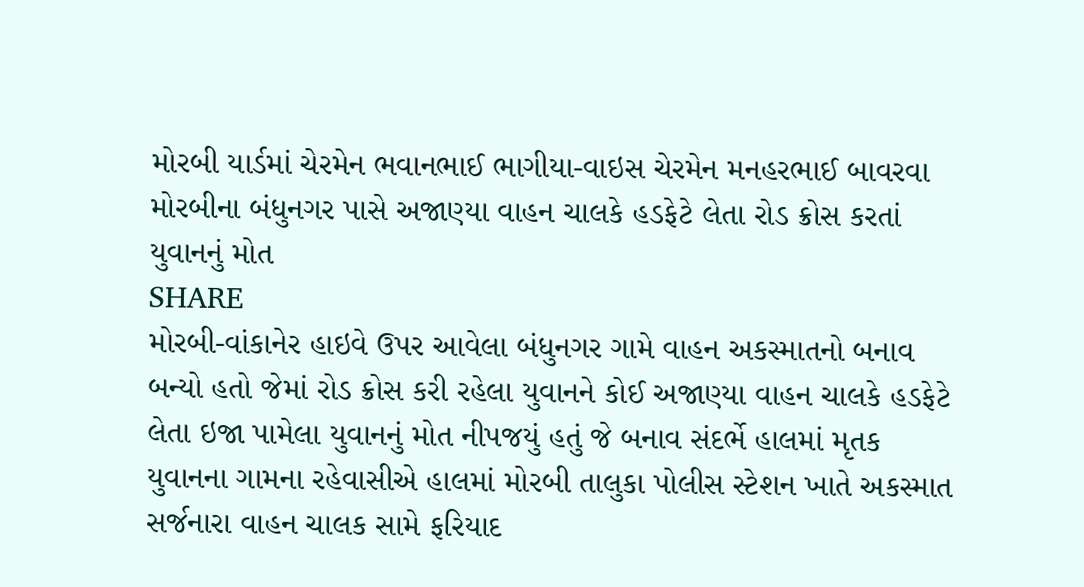મોરબી યાર્ડમાં ચેરમેન ભવાનભાઈ ભાગીયા-વાઇસ ચેરમેન મનહરભાઈ બાવરવા
મોરબીના બંધુનગર પાસે અજાણ્યા વાહન ચાલકે હડફેટે લેતા રોડ ક્રોસ કરતાં યુવાનનું મોત
SHARE
મોરબી-વાંકાનેર હાઇવે ઉપર આવેલા બંધુનગર ગામે વાહન અકસ્માતનો બનાવ બન્યો હતો જેમાં રોડ ક્રોસ કરી રહેલા યુવાનને કોઈ અજાણ્યા વાહન ચાલકે હડફેટે લેતા ઇજા પામેલા યુવાનનું મોત નીપજયું હતું જે બનાવ સંદર્ભે હાલમાં મૃતક યુવાનના ગામના રહેવાસીએ હાલમાં મોરબી તાલુકા પોલીસ સ્ટેશન ખાતે અકસ્માત સર્જનારા વાહન ચાલક સામે ફરિયાદ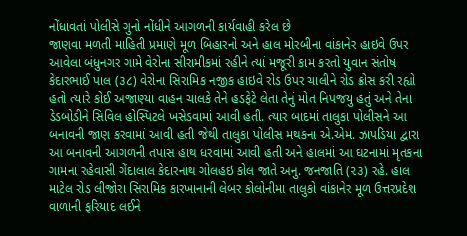નોંધાવતાં પોલીસે ગુનો નોંધીને આગળની કાર્યવાહી કરેલ છે
જાણવા મળતી માહિતી પ્રમાણે મૂળ બિહારનો અને હાલ મોરબીના વાંકાનેર હાઇવે ઉપર આવેલા બંધુનગર ગામે વેરોના સીરામીકમાં રહીને ત્યાં મજૂરી કામ કરતો યુવાન સંતોષ કેદારભાઈ પાલ (૩૮) વેરોના સિરામિક નજીક હાઇવે રોડ ઉપર ચાલીને રોડ ક્રોસ કરી રહ્યો હતો ત્યારે કોઈ અજાણ્યા વાહન ચાલકે તેને હડફેટે લેતા તેનું મોત નિપજયુ હતું અને તેના ડેડબોડીને સિવિલ હોસ્પિટલે ખસેડવામાં આવી હતી. ત્યાર બાદમાં તાલુકા પોલીસને આ બનાવની જાણ કરવામાં આવી હતી જેથી તાલુકા પોલીસ મથકના એ.એમ. ઝાપડિયા દ્વારા આ બનાવની આગળની તપાસ હાથ ધરવામાં આવી હતી અને હાલમાં આ ઘટનામાં મૃતકના ગામના રહેવાસી ગેંદાલાલ કેદારનાથ ગોલહઇ કોલ જાતે અનુ. જનજાતિ (૨૩) રહે. હાલ માટેલ રોડ લીજોરા સિરામિક કારખાનાની લેબર કોલોનીમા તાલુકો વાંકાનેર મૂળ ઉત્તરપ્રદેશ વાળાની ફરિયાદ લઈને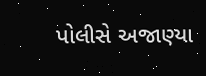પોલીસે અજાણ્યા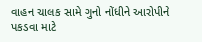વાહન ચાલક સામે ગુનો નોંધીને આરોપીને પકડવા માટે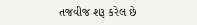તજવીજ શરૂ કરેલ છે